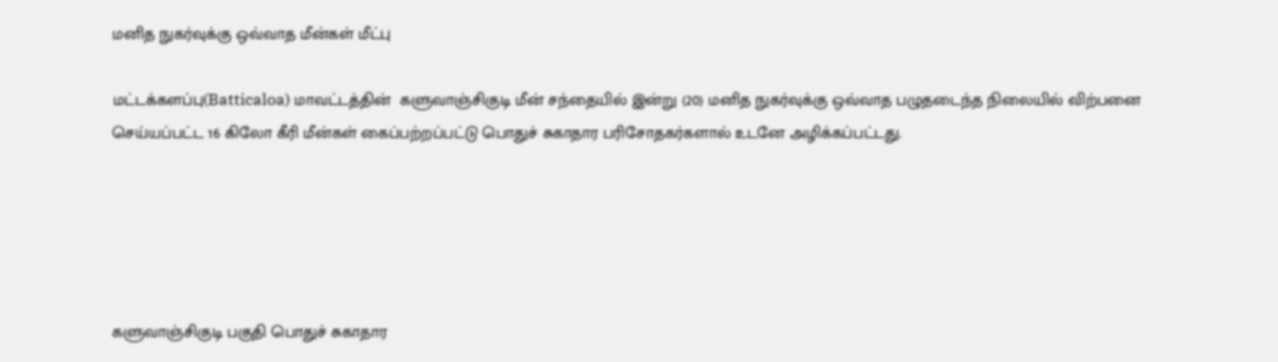மனித நுகர்வுக்கு ஒவ்வாத மீன்கள் மீட்பு

மட்டக்களப்பு(Batticaloa) மாவட்டத்தின்  களுவாஞ்சிகுடி மீன் சந்தையில் இன்று (20) மனித நுகர்வுக்கு ஒவ்வாத பழுதடைந்த நிலையில் விற்பனை செய்யப்பட்ட 16 கிலோ கீரி மீன்கள் கைப்பற்றப்பட்டு பொதுச் சுகாதார பரிசோதகர்களால் உடனே அழிக்கப்பட்டது.





களுவாஞ்சிகுடி பகுதி பொதுச் சுகாதார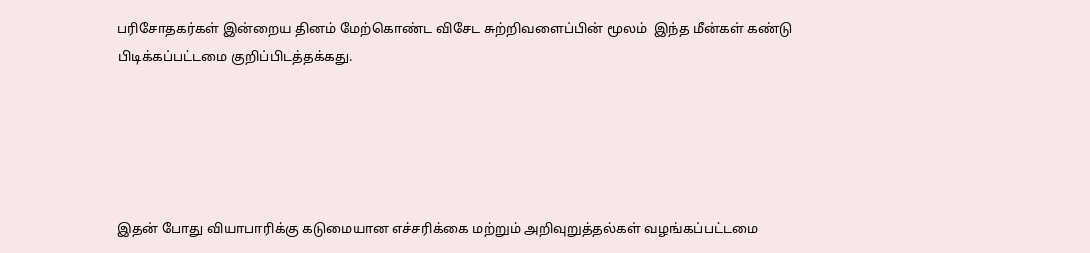பரிசோதகர்கள் இன்றைய தினம் மேற்கொண்ட விசேட சுற்றிவளைப்பின் மூலம்  இந்த மீன்கள் கண்டு பிடிக்கப்பட்டமை குறிப்பிடத்தக்கது.





இதன் போது வியாபாரிக்கு கடுமையான எச்சரிக்கை மற்றும் அறிவுறுத்தல்கள் வழங்கப்பட்டமை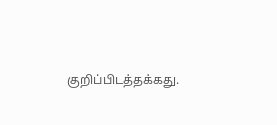குறிப்பிடத்தக்கது.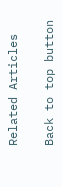Related Articles

Back to top button